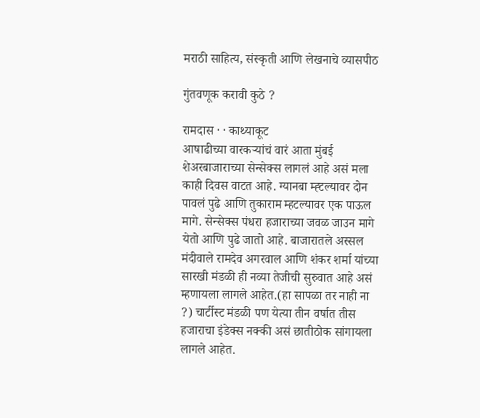मराठी साहित्य, संस्कृती आणि लेखनाचे व्यासपीठ

गुंतवणूक करावी कुठे ?

रामदास · · काथ्याकूट
आषाढीच्या वारकर्‍यांचं वारं आता मुंबई शेअरबाजाराच्या सेन्सेक्स लागलं आहे असं मला काही दिवस वाटत आहे. ग्यानबा म्ह्टल्यावर दोन पावलं पुढे आणि तुकाराम म्हटल्यावर एक पाऊल मागे. सेन्सेक्स पंधरा हजाराच्या जवळ जाउन मागे येतो आणि पुढे जातो आहे. बाजारातले अस्सल मंदीवाले रामदेव अगरवाल आणि शंकर शर्मा यांच्या सारखी मंडळी ही नव्या तेजीची सुरुवात आहे असं म्हणायला लागले आहेत.(हा सापळा तर नाही ना ?) चार्टीस्ट मंडळी पण येत्या तीन वर्षात तीस हजाराचा इंडेक्स नक्की असं छातीठोक सांगायला लागले आहेत.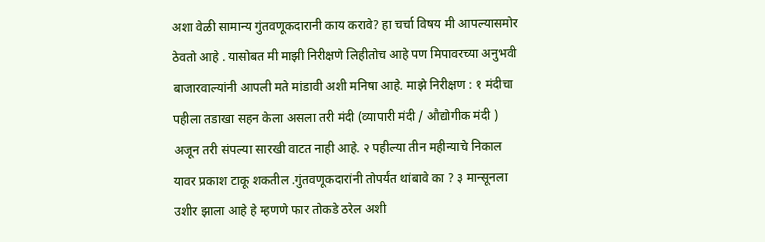अशा वेळी सामान्य गुंतवणूकदारानी काय करावे? हा चर्चा विषय मी आपल्यासमोर ठेवतो आहे . यासोबत मी माझी निरीक्षणे लिहीतोच आहे पण मिपावरच्या अनुभवी बाजारवाल्यांनी आपली मते मांडावी अशी मनिषा आहे. माझे निरीक्षण : १ मंदीचा पहीला तडाखा सहन केला असला तरी मंदी (व्यापारी मंदी / औद्योगीक मंदी ) अजून तरी संपल्या सारखी वाटत नाही आहे. २ पहील्या तीन महीन्याचे निकाल यावर प्रकाश टाकू शकतील .गुंतवणूकदारांनी तोपर्यंत थांबावे का ? ३ मान्सूनला उशीर झाला आहे हे म्हणणे फार तोकडे ठरेल अशी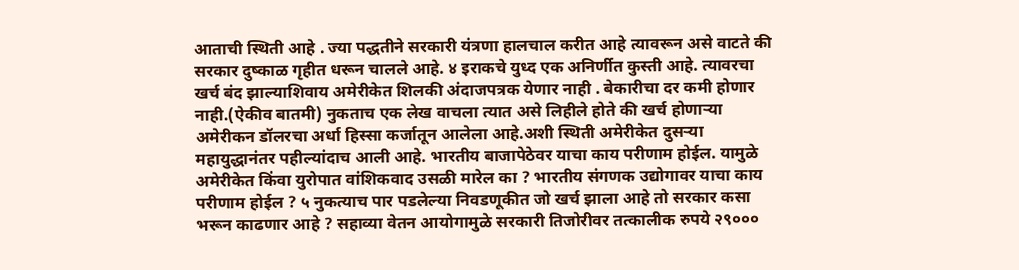आताची स्थिती आहे . ज्या पद्धतीने सरकारी यंत्रणा हालचाल करीत आहे त्यावरून असे वाटते की सरकार दुष्काळ गृहीत धरून चालले आहे. ४ इराकचे युध्द एक अनिर्णीत कुस्ती आहे. त्यावरचा खर्च बंद झाल्याशिवाय अमेरीकेत शिलकी अंदाजपत्रक येणार नाही . बेकारीचा दर कमी होणार नाही.(ऐकीव बातमी) नुकताच एक लेख वाचला त्यात असे लिहीले होते की खर्च होणार्‍या अमेरीकन डॉलरचा अर्धा हिस्सा कर्जातून आलेला आहे.अशी स्थिती अमेरीकेत दुसर्‍या महायुद्धानंतर पहील्यांदाच आली आहे. भारतीय बाजापेठेवर याचा काय परीणाम होईल. यामुळे अमेरीकेत किंवा युरोपात वांशिकवाद उसळी मारेल का ? भारतीय संगणक उद्योगावर याचा काय परीणाम होईल ? ५ नुकत्याच पार पडलेल्या निवडणूकीत जो खर्च झाला आहे तो सरकार कसा भरून काढणार आहे ? सहाव्या वेतन आयोगामुळे सरकारी तिजोरीवर तत्कालीक रुपये २९०००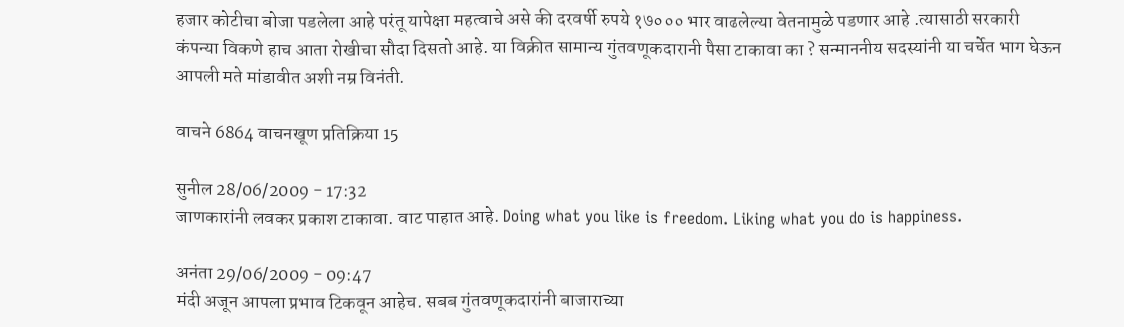हजार कोटीचा बोजा पडलेला आहे परंतू यापेक्षा महत्वाचे असे की दरवर्षी रुपये १७००० भार वाढलेल्या वेतनामुळे पडणार आहे .त्यासाठी सरकारी कंपन्या विकणे हाच आता रोखीचा सौदा दिसतो आहे. या विक्रीत सामान्य गुंतवणूकदारानी पैसा टाकावा का ? सन्माननीय सदस्यांनी या चर्चेत भाग घेऊन आपली मते मांडावीत अशी नम्र विनंती.

वाचने 6864 वाचनखूण प्रतिक्रिया 15

सुनील 28/06/2009 - 17:32
जाणकारांनी लवकर प्रकाश टाकावा. वाट पाहात आहे. Doing what you like is freedom. Liking what you do is happiness.

अनंता 29/06/2009 - 09:47
मंदी अजून आपला प्रभाव टिकवून आहेच. सबब गुंतवणूकदारांनी बाजाराच्या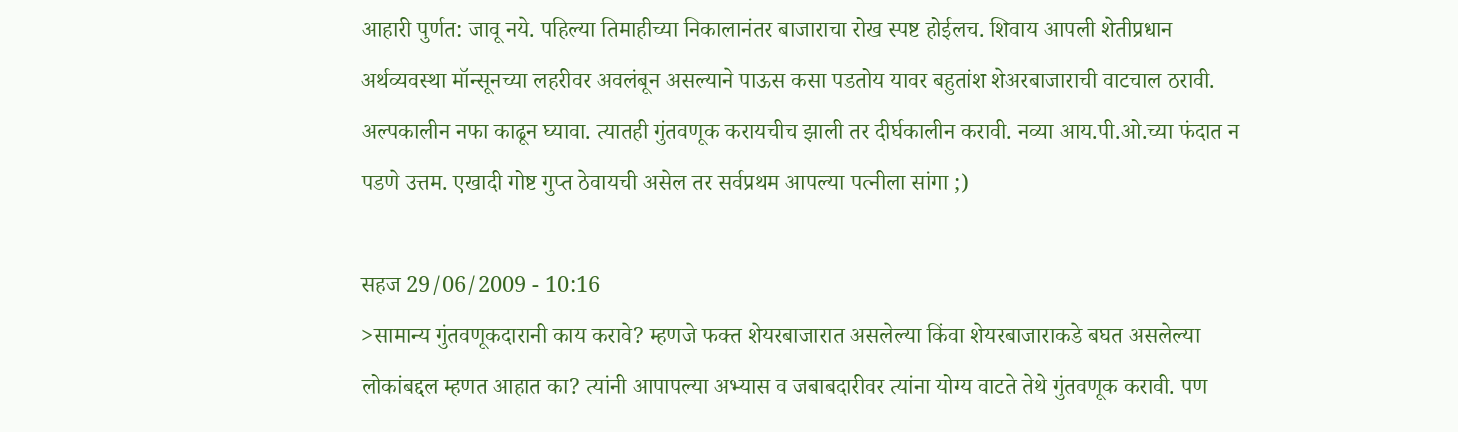आहारी पुर्णत: जावू नये. पहिल्या तिमाहीच्या निकालानंतर बाजाराचा रोख स्पष्ट होईलच. शिवाय आपली शेतीप्रधान अर्थव्यवस्था मॉन्सूनच्या लहरीवर अवलंबून असल्याने पाऊस कसा पडतोय यावर बहुतांश शेअरबाजाराची वाटचाल ठरावी. अल्पकालीन नफा काढून घ्यावा. त्यातही गुंतवणूक करायचीच झाली तर दीर्घकालीन करावी. नव्या आय.पी.ओ.च्या फंदात न पडणे उत्तम. एखादी गोष्ट गुप्त ठेवायची असेल तर सर्वप्रथम आपल्या पत्नीला सांगा ;)

सहज 29/06/2009 - 10:16
>सामान्य गुंतवणूकदारानी काय करावे? म्हणजे फक्त शेयरबाजारात असलेल्या किंवा शेयरबाजाराकडे बघत असलेल्या लोकांबद्दल म्हणत आहात का? त्यांनी आपापल्या अभ्यास व जबाबदारीवर त्यांना योग्य वाटते तेथे गुंतवणूक करावी. पण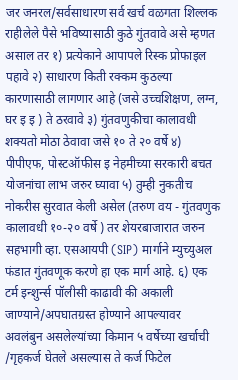जर जनरल/सर्वसाधारण सर्व खर्च वळगता शिल्लक राहीलेले पैसे भविष्यासाठी कुठे गुंतवावे असे म्हणत असाल तर १) प्रत्येकाने आपापले रिस्क प्रोफाइल पहावे २) साधारण किती रक्कम कुठल्या कारणासाठी लागणार आहे (जसे उच्चशिक्षण, लग्न, घर इ इ ) ते ठरवावे ३) गुंतवणुकीचा कालावधी शक्यतो मोठा ठेवावा जसे १० ते २० वर्षे ४) पीपीएफ, पोस्टऑफीस इ नेहमीच्या सरकारी बचत योजनांचा लाभ जरुर घ्यावा ५) तुम्ही नुकतीच नोकरीस सुरवात केली असेल (तरुण वय - गुंतवणुक कालावधी १०-२० वर्षे ) तर शेयरबाजारात जरुन सहभागी व्हा. एसआयपी (SIP) मार्गाने म्युच्युअल फंडात गुंतवणूक करणे हा एक मार्ग आहे. ६) एक टर्म इन्शुर्न्स पॉलीसी काढावी की अकाली जाण्याने/अपघातग्रस्त होण्याने आपल्यावर अवलंबुन असलेल्यांच्या किमान ५ वर्षेच्या खर्चाची /गृहकर्ज घेतले असल्यास ते कर्ज फिटेल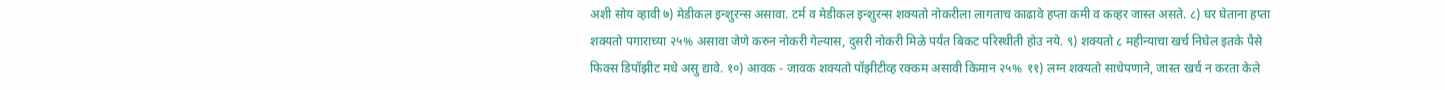अशी सोय व्हावी ७) मेडीकल इन्शुरन्स असावा. टर्म व मेडीकल इन्शुरन्स शक्यतो नोकरीला लागताच काढावे हप्ता कमी व कव्हर जास्त असते. ८) घर घेताना हप्ता शक्यतो पगाराच्या २५% असावा जेणे करुन नोकरी गेल्यास, दुसरी नोकरी मिळे पर्यंत बिकट परिस्थीती होउ नये. ९) शक्यतो ८ महीन्याचा खर्च निघेल इतके पैसे फिक्स डिपॉझीट मधे असु द्यावे. १०) आवक - जावक शक्यतो पॉझीटीव्ह रक्कम असावी किमान २५% ११) लग्न शक्यतो साधेपणाने, जास्त खर्च न करता केले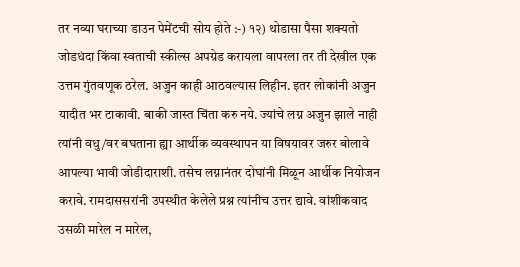तर नव्या घराच्या डाउन पेमेंटची सोय होते :-) १२) थोडासा पैसा शक्यतो जोडधंदा किंवा स्वताची स्कील्स अपग्रेड करायला वापरला तर ती देखील एक उत्तम गुंतवणूक ठरेल. अजुन काही आठवल्यास लिहीन. इतर लोकांनी अजुन यादीत भर टाकावी. बाकी जास्त चिंता करु नये. ज्यांचे लग्न अजुन झाले नाही त्यांनी वधु/वर बघताना ह्या आर्थीक व्यवस्थापन या विषयावर जरुर बोलावे आपल्या भावी जोडीदाराशी. तसेच लग्नानंतर दोघांनी मिळून आर्थीक नियोजन करावे. रामदाससरांनी उपस्थीत केलेले प्रश्न त्यांनीच उत्तर द्यावे. वांशीकवाद उसळी मारेल न मारेल,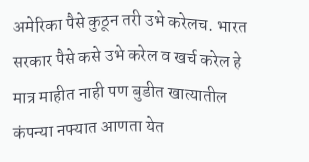अमेरिका पैसे कुठून तरी उभे करेलच. भारत सरकार पैसे कसे उभे करेल व खर्च करेल हे मात्र माहीत नाही पण बुडीत खात्यातील कंपन्या नफ्यात आणता येत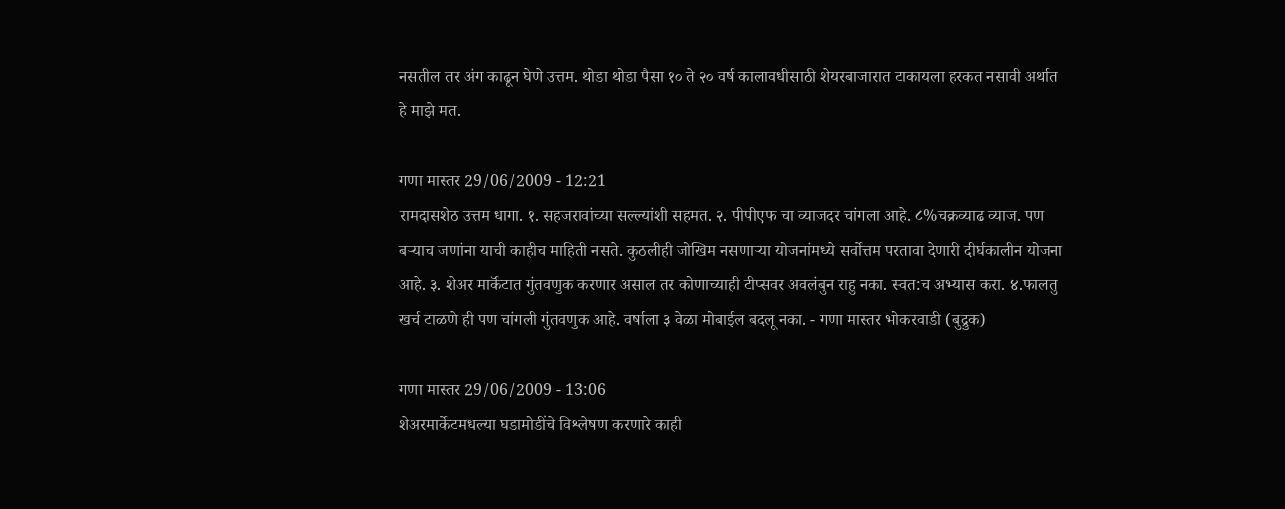नसतील तर अंग काढून घेणे उत्तम. थोडा थोडा पैसा १० ते २० वर्ष कालावधीसाठी शेयरबाजारात टाकायला हरकत नसावी अर्थात हे माझे मत.

गणा मास्तर 29/06/2009 - 12:21
रामदासशेठ उत्तम धागा. १. सहजरावांच्या सल्ल्यांशी सहमत. २. पीपीएफ चा व्याजदर चांगला आहे. ८%चक्रव्याढ व्याज. पण बर्‍याच जणांना याची काहीच माहिती नसते. कुठलीही जोखिम नसणार्‍या योजनांमध्ये सर्वोत्तम परतावा देणारी दीर्घकालीन योजना आहे. ३. शेअर मार्कॅटात गुंतवणुक करणार असाल तर कोणाच्याही टीप्सवर अवलंबुन राहु नका. स्वत:च अभ्यास करा. ४.फालतु खर्च टाळणे ही पण चांगली गुंतवणुक आहे. वर्षाला ३ वेळा मोबाईल बदलू नका. - गणा मास्तर भोकरवाडी (बुद्रुक)

गणा मास्तर 29/06/2009 - 13:06
शेअरमार्केटमधल्या घडामोडींचे विश्लेषण करणारे काही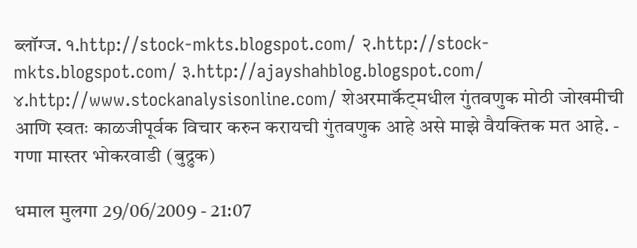ब्लॉग्ज. १.http://stock-mkts.blogspot.com/ २.http://stock-mkts.blogspot.com/ ३.http://ajayshahblog.blogspot.com/ ४.http://www.stockanalysisonline.com/ शेअरमार्कॅट्मधील गुंतवणुक मोठी जोखमीची आणि स्वतः काळजीपूर्वक विचार करुन करायची गुंतवणुक आहे असे माझे वैयक्तिक मत आहे. - गणा मास्तर भोकरवाडी (बुद्रुक)

धमाल मुलगा 29/06/2009 - 21:07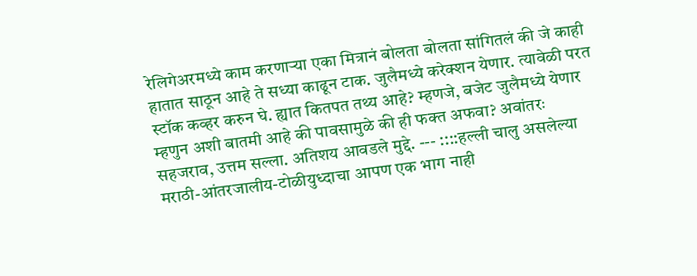रेलिगेअरमध्ये काम करणार्‍या एका मित्रानं बोलता बोलता सांगितलं की जे काही हातात साठून आहे ते सध्या काढून टाक. जुलैमध्ये करेक्शन येणार. त्यावेळी परत स्टॉक कव्हर करुन घे. ह्यात कितपत तथ्य आहे? म्हणजे, बजेट जुलैमध्ये येणार म्हणुन अशी बातमी आहे की पावसामुळे की ही फक्त अफवा? अवांतरः सहजराव, उत्तम सल्ला. अतिशय आवडले मुद्दे. --- ::::हल्ली चालु असलेल्या मराठी-आंतरजालीय-टोळीयुध्दाचा आपण एक भाग नाही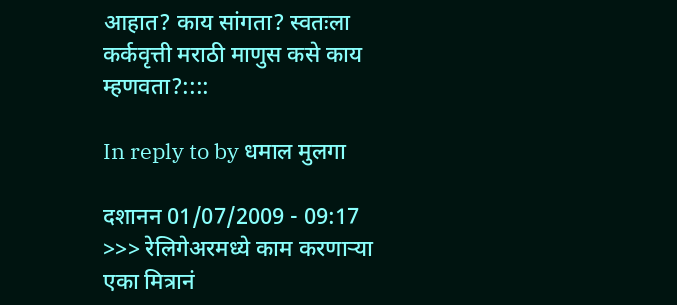आहात? काय सांगता? स्वतःला कर्कवृत्ती मराठी माणुस कसे काय म्हणवता?::::

In reply to by धमाल मुलगा

दशानन 01/07/2009 - 09:17
>>> रेलिगेअरमध्ये काम करणार्‍या एका मित्रानं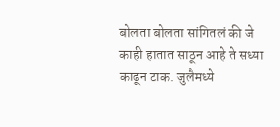बोलता बोलता सांगितलं की जे काही हातात साठून आहे ते सध्या काढून टाक. जुलैमध्ये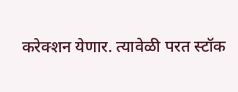करेक्शन येणार. त्यावेळी परत स्टॉक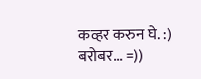कव्हर करुन घे. :) बरोबर... =))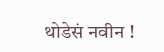थोडेसं नवीन !